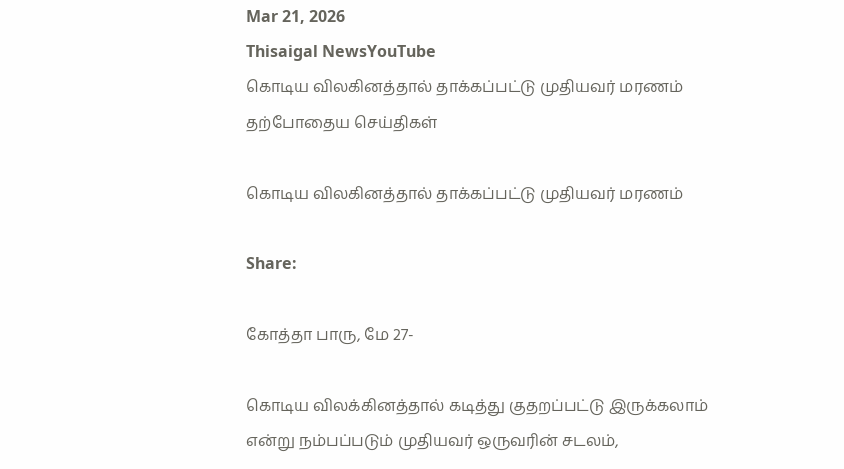Mar 21, 2026
Thisaigal NewsYouTube
கொடிய விலகினத்தால் தாக்கப்பட்டு முதியவர் மரணம்
தற்போதைய செய்திகள்

கொடிய விலகினத்தால் தாக்கப்பட்டு முதியவர் மரணம்

Share:

கோத்தா பாரு, மே 27-

கொடிய விலக்கினத்தால் கடித்து குதறப்பட்டு இருக்கலாம் என்று நம்பப்படும் முதியவர் ஒருவரின் சடலம்,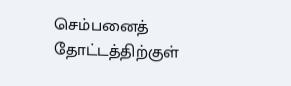செம்பனைத் தோட்டத்திற்குள்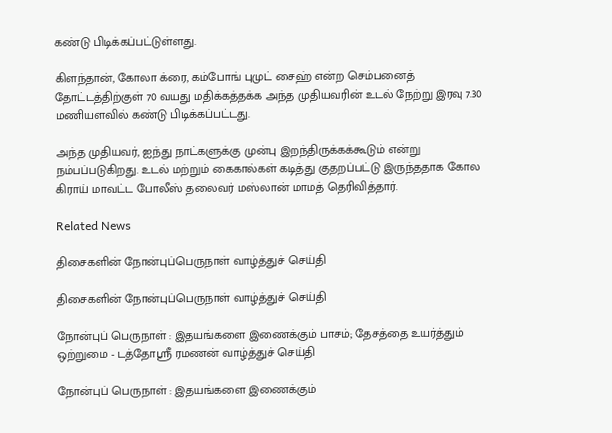கண்டு பிடிக்கப்பட்டுள்ளது.

கிளந்தான், கோலா க்ரை, கம்போங் புமுட் சைஹ் என்ற செம்பனைத் தோட்டத்திற்குள் 70 வயது மதிக்கத்தக்க அந்த முதியவரின் உடல் நேற்று இரவு 7.30 மணியளவில் கண்டு பிடிக்கப்பட்டது.

அந்த முதியவர், ஐந்து நாட்களுக்கு முன்பு இறந்திருக்கக்கூடும் என்று நம்பப்படுகிறது. உடல் மற்றும் கைகால்கள் கடித்து குதறப்பட்டு இருந்ததாக கோல கிராய் மாவட்ட போலீஸ் தலைவர் மஸ்லான் மாமத் தெரிவித்தார்.

Related News

திசைகளின் நோன்புப்பெருநாள் வாழ்த்துச் செய்தி

திசைகளின் நோன்புப்பெருநாள் வாழ்த்துச் செய்தி

நோன்புப் பெருநாள் : இதயங்களை இணைக்கும் பாசம்; தேசத்தை உயர்த்தும் ஒற்றுமை - டத்தோஶ்ரீ ரமணன் வாழ்த்துச் செய்தி

நோன்புப் பெருநாள் : இதயங்களை இணைக்கும்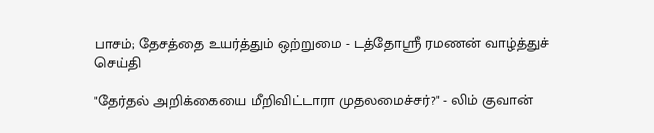பாசம்; தேசத்தை உயர்த்தும் ஒற்றுமை - டத்தோஶ்ரீ ரமணன் வாழ்த்துச் செய்தி

"தேர்தல் அறிக்கையை மீறிவிட்டாரா முதலமைச்சர்?" - லிம் குவான்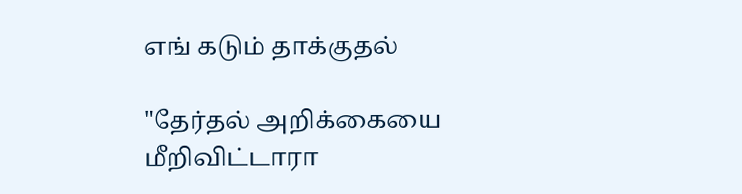எங் கடும் தாக்குதல்

"தேர்தல் அறிக்கையை மீறிவிட்டாரா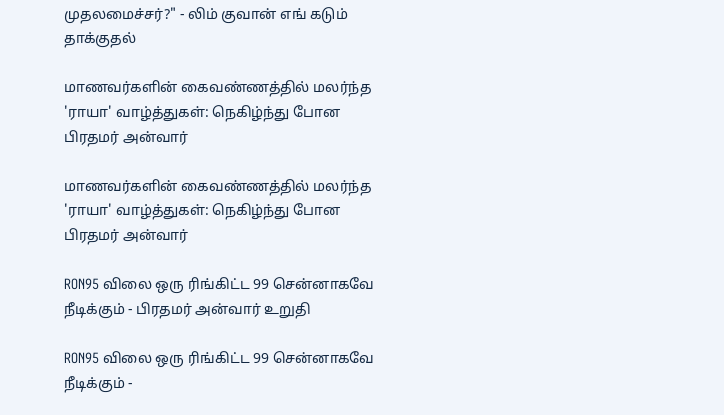முதலமைச்சர்?" - லிம் குவான் எங் கடும் தாக்குதல்

மாணவர்களின் கைவண்ணத்தில் மலர்ந்த 'ராயா' வாழ்த்துகள்: நெகிழ்ந்து போன பிரதமர் அன்வார்

மாணவர்களின் கைவண்ணத்தில் மலர்ந்த 'ராயா' வாழ்த்துகள்: நெகிழ்ந்து போன பிரதமர் அன்வார்

RON95 விலை ஒரு ரிங்கிட்ட 99 சென்னாகவே நீடிக்கும் - பிரதமர் அன்வார் உறுதி

RON95 விலை ஒரு ரிங்கிட்ட 99 சென்னாகவே நீடிக்கும் -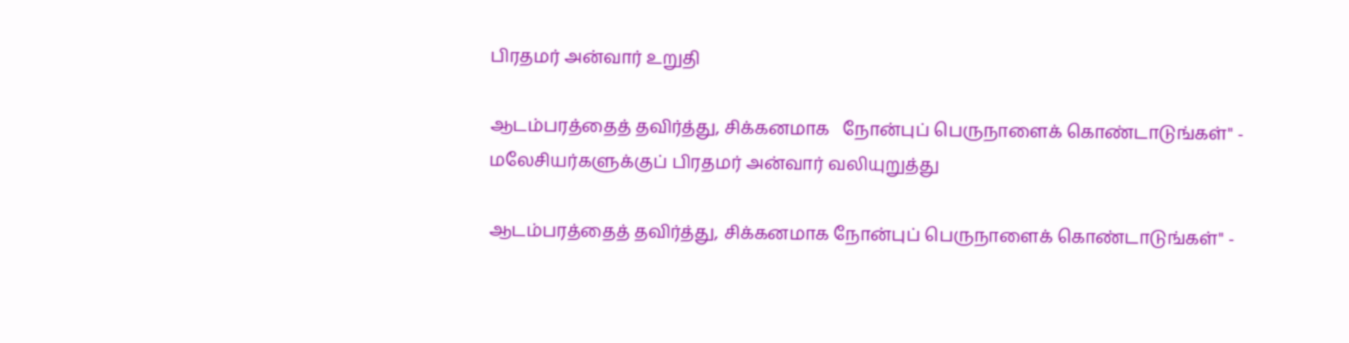பிரதமர் அன்வார் உறுதி

ஆடம்பரத்தைத் தவிர்த்து, சிக்கனமாக   நோன்புப் பெருநாளைக் கொண்டாடுங்கள்" - மலேசியர்களுக்குப் பிரதமர் அன்வார் வலியுறுத்து

ஆடம்பரத்தைத் தவிர்த்து, சிக்கனமாக நோன்புப் பெருநாளைக் கொண்டாடுங்கள்" -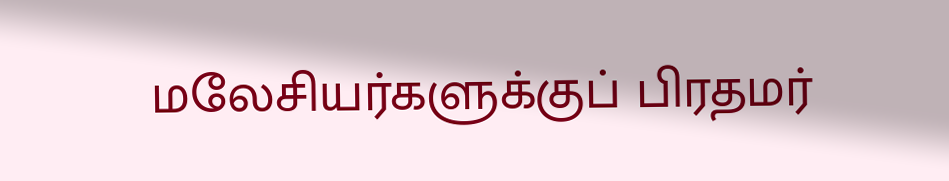மலேசியர்களுக்குப் பிரதமர்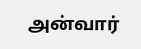அன்வார்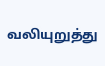வலியுறுத்து